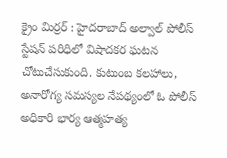క్రైం మిర్రర్ : హైదరాబాద్ అల్వాల్ పోలీస్ స్టేషన్ పరిధిలో విషాదకర ఘటన చోటుచేసుకుంది. కుటుంబ కలహాలు, అనారోగ్య సమస్యల నేపథ్యంలో ఓ పోలీస్ అధికారి భార్య ఆత్మహత్య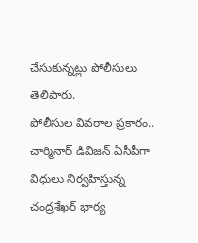చేసుకున్నట్లు పోలీసులు తెలిపారు.
పోలీసుల వివరాల ప్రకారం.. చార్మినార్ డివిజన్ ఏసీపీగా విధులు నిర్వహిస్తున్న చంద్రశేఖర్ భార్య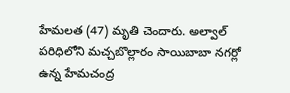హేమలత (47) మృతి చెందారు. అల్వాల్ పరిధిలోని మచ్చబొల్లారం సాయిబాబా నగర్లో ఉన్న హేమచంద్ర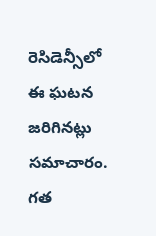రెసిడెన్సీలో ఈ ఘటన జరిగినట్లు సమాచారం.
గత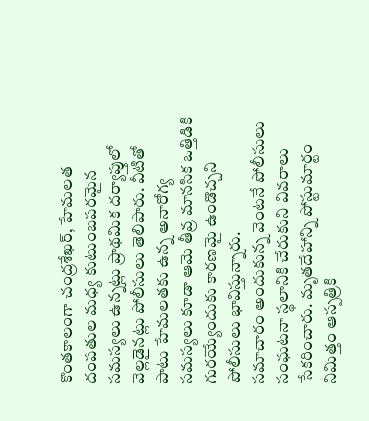కొంతకాలంగా చంద్రశేఖర్, హేమలత దంపతుల మధ్య కుటుంబపరమైన సమస్యలు ఉన్నట్లు ప్రాథమిక దర్యాప్తులో వెల్లడైనట్లు పోలీసులు తెలిపారు. వీటితో పాటు హేమలతకు ఉన్న అనారోగ్య సమస్యలు కూడా ఆమె తీవ్ర మానసిక ఒత్తిడికి గురయ్యేందుకు కారణమై ఉండొచ్చని పోలీసులు భావిస్తున్నారు.
సమాచారం అందుకున్న వెంటనే పోలీసులు సంఘటనా స్థలానికి చేరుకుని వివరాలు సేకరించారు. మృతదేహాన్ని పోస్టుమార్టం నిమిత్తం ఆస్పత్రికి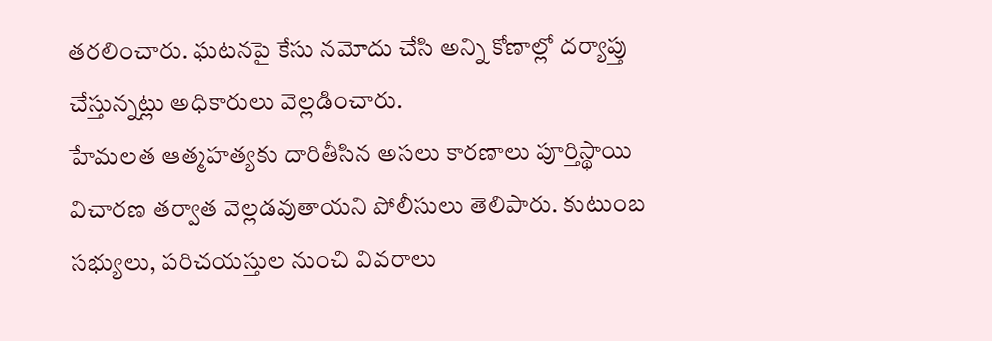తరలించారు. ఘటనపై కేసు నమోదు చేసి అన్ని కోణాల్లో దర్యాప్తు చేస్తున్నట్లు అధికారులు వెల్లడించారు.
హేమలత ఆత్మహత్యకు దారితీసిన అసలు కారణాలు పూర్తిస్థాయి విచారణ తర్వాత వెల్లడవుతాయని పోలీసులు తెలిపారు. కుటుంబ సభ్యులు, పరిచయస్తుల నుంచి వివరాలు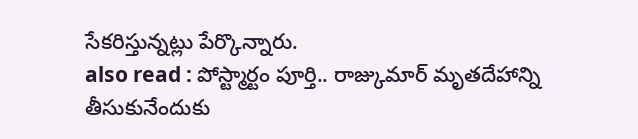సేకరిస్తున్నట్లు పేర్కొన్నారు.
also read : పోస్ట్మార్టం పూర్తి.. రాజ్కుమార్ మృతదేహాన్ని తీసుకునేందుకు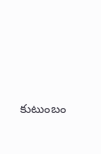కుటుంబం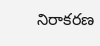నిరాకరణ